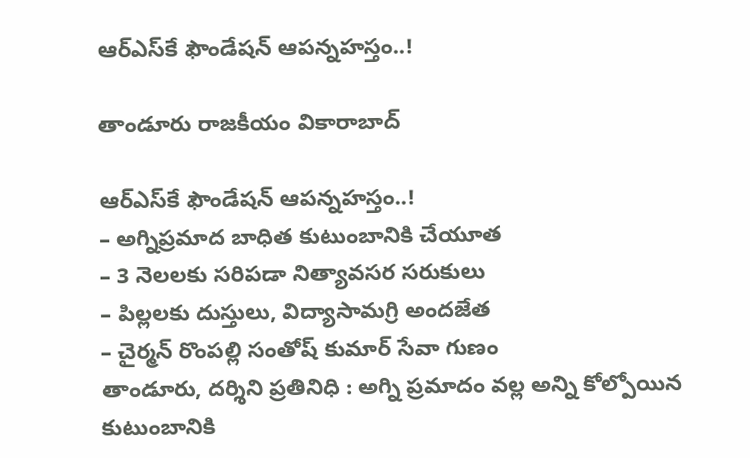ఆర్‌ఎస్‌కే ఫౌండేషన్‌ ఆపన్నహస్తం..!

తాండూరు రాజకీయం వికారాబాద్

ఆర్‌ఎస్‌కే ఫౌండేషన్‌ ఆపన్నహస్తం..!
– అగ్నిప్రమాద బాధిత కుటుంబానికి చేయూత
– 3 నెలలకు సరిపడా నిత్యావసర సరుకులు
– పిల్లలకు దుస్తులు, విద్యాసామగ్రి అందజేత
– చైర్మన్ రొంపల్లి సంతోష్‌ కుమార్ సేవా గుణం
తాండూరు, దర్శిని ప్రతినిధి : అగ్ని ప్రమాదం వల్ల అన్ని కోల్పోయిన కుటుంబానికి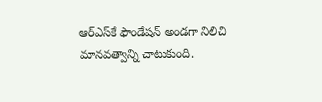ఆర్‌ఎస్‌కే ఫౌండేషన్ అండగా నిలిచి మానవత్వాన్ని చాటుకుంది.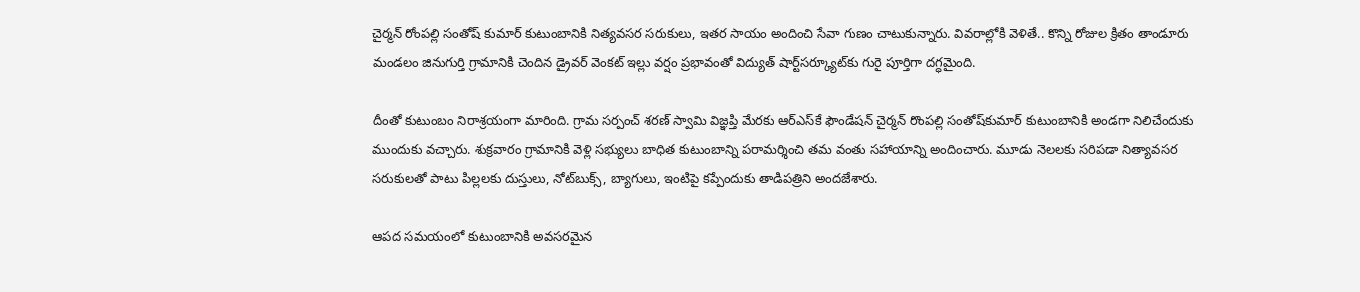చైర్మన్ రోంపల్లి సంతోష్‌ కుమార్ కుటుంబానికి నిత్యవసర సరుకులు, ఇతర సాయం అందించి సేవా గుణం చాటుకున్నారు. వివరాల్లోకి వెళితే.. కొన్ని రోజుల క్రితం తాండూరు మండలం జినుగుర్తి గ్రామానికి చెందిన డ్రైవర్‌ వెంకట్‌ ఇల్లు వర్షం ప్రభావంతో విద్యుత్‌ షార్ట్‌సర్క్యూట్‌కు గురై పూర్తిగా దగ్ధమైంది.

దీంతో కుటుంబం నిరాశ్రయంగా మారింది. గ్రామ సర్పంచ్‌ శరణ్‌ స్వామి విజ్ఞప్తి మేరకు ఆర్‌ఎస్‌కే ఫౌండేషన్‌ చైర్మన్‌ రొంపల్లి సంతోష్‌కుమార్‌ కుటుంబానికి అండగా నిలిచేందుకు ముందుకు వచ్చారు. శుక్రవారం గ్రామానికి వెళ్లి సభ్యులు బాధిత కుటుంబాన్ని పరామర్శించి తమ వంతు సహాయాన్ని అందించారు. మూడు నెలలకు సరిపడా నిత్యావసర సరుకులతో పాటు పిల్లలకు దుస్తులు, నోట్‌బుక్స్‌, బ్యాగులు, ఇంటిపై కప్పేందుకు తాడిపత్రిని అందజేశారు.

ఆపద సమయంలో కుటుంబానికి అవసరమైన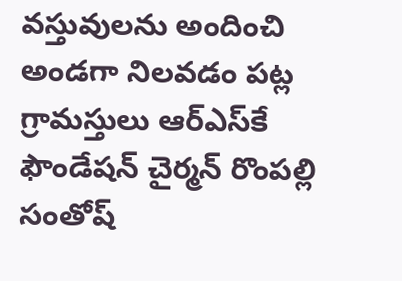వస్తువులను అందించి అండగా నిలవడం పట్ల గ్రామస్తులు ఆర్‌ఎస్‌కే ఫౌండేషన్‌ చైర్మన్ రొంపల్లి సంతోష్‌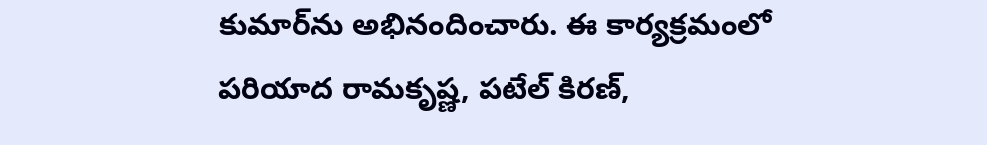కుమార్‌ను అభినందించారు. ఈ కార్యక్రమంలో పరియాద రామకృష్ణ, పటేల్‌ కిరణ్‌,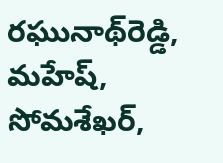రఘునాథ్‌రెడ్డి, మహేష్‌, సోమశేఖర్‌,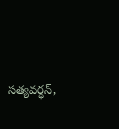సత్యవర్ధన్‌,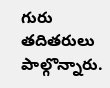గురు తదితరులు పాల్గొన్నారు.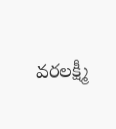వరలక్ష్మీ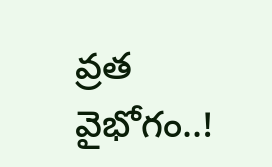వ్రత వైభోగం..!